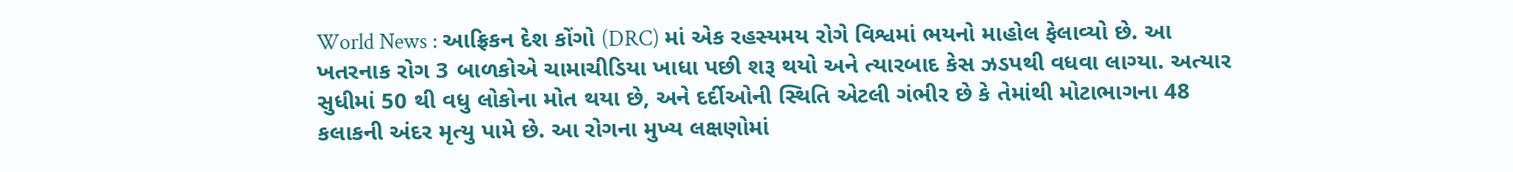World News : આફ્રિકન દેશ કોંગો (DRC) માં એક રહસ્યમય રોગે વિશ્વમાં ભયનો માહોલ ફેલાવ્યો છે. આ ખતરનાક રોગ 3 બાળકોએ ચામાચીડિયા ખાધા પછી શરૂ થયો અને ત્યારબાદ કેસ ઝડપથી વધવા લાગ્યા. અત્યાર સુધીમાં 50 થી વધુ લોકોના મોત થયા છે, અને દર્દીઓની સ્થિતિ એટલી ગંભીર છે કે તેમાંથી મોટાભાગના 48 કલાકની અંદર મૃત્યુ પામે છે. આ રોગના મુખ્ય લક્ષણોમાં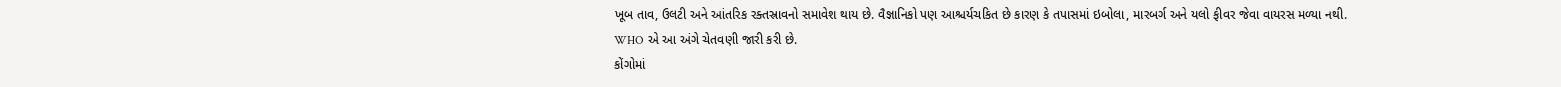ખૂબ તાવ, ઉલટી અને આંતરિક રક્તસ્રાવનો સમાવેશ થાય છે. વૈજ્ઞાનિકો પણ આશ્ચર્યચકિત છે કારણ કે તપાસમાં ઇબોલા, મારબર્ગ અને યલો ફીવર જેવા વાયરસ મળ્યા નથી. WHO એ આ અંગે ચેતવણી જારી કરી છે.
કોંગોમાં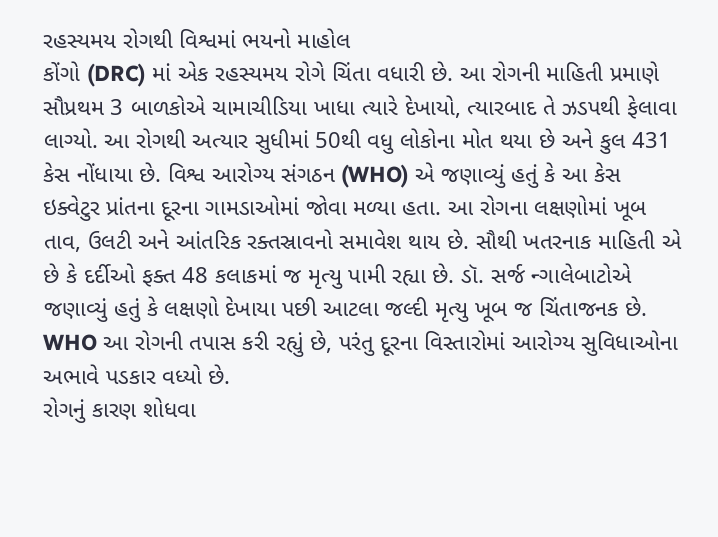રહસ્યમય રોગથી વિશ્વમાં ભયનો માહોલ
કોંગો (DRC) માં એક રહસ્યમય રોગે ચિંતા વધારી છે. આ રોગની માહિતી પ્રમાણે સૌપ્રથમ 3 બાળકોએ ચામાચીડિયા ખાધા ત્યારે દેખાયો, ત્યારબાદ તે ઝડપથી ફેલાવા લાગ્યો. આ રોગથી અત્યાર સુધીમાં 50થી વધુ લોકોના મોત થયા છે અને કુલ 431 કેસ નોંધાયા છે. વિશ્વ આરોગ્ય સંગઠન (WHO) એ જણાવ્યું હતું કે આ કેસ ઇક્વેટુર પ્રાંતના દૂરના ગામડાઓમાં જોવા મળ્યા હતા. આ રોગના લક્ષણોમાં ખૂબ તાવ, ઉલટી અને આંતરિક રક્તસ્રાવનો સમાવેશ થાય છે. સૌથી ખતરનાક માહિતી એ છે કે દર્દીઓ ફક્ત 48 કલાકમાં જ મૃત્યુ પામી રહ્યા છે. ડૉ. સર્જ ન્ગાલેબાટોએ જણાવ્યું હતું કે લક્ષણો દેખાયા પછી આટલા જલ્દી મૃત્યુ ખૂબ જ ચિંતાજનક છે. WHO આ રોગની તપાસ કરી રહ્યું છે, પરંતુ દૂરના વિસ્તારોમાં આરોગ્ય સુવિધાઓના અભાવે પડકાર વધ્યો છે.
રોગનું કારણ શોધવા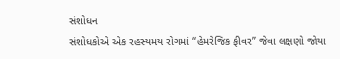સંશોધન
સંશોધકોએ એક રહસ્યમય રોગમાં “હેમરેજિક ફીવર” જેવા લક્ષણો જોયા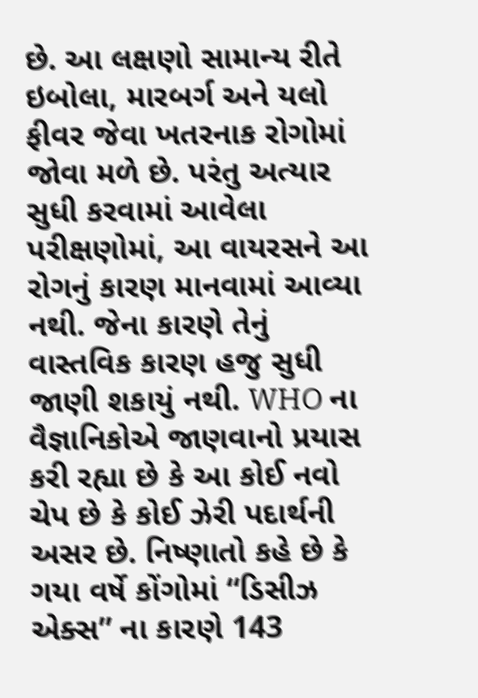છે. આ લક્ષણો સામાન્ય રીતે ઇબોલા, મારબર્ગ અને યલો ફીવર જેવા ખતરનાક રોગોમાં જોવા મળે છે. પરંતુ અત્યાર સુધી કરવામાં આવેલા પરીક્ષણોમાં, આ વાયરસને આ રોગનું કારણ માનવામાં આવ્યા નથી. જેના કારણે તેનું વાસ્તવિક કારણ હજુ સુધી જાણી શકાયું નથી. WHO ના વૈજ્ઞાનિકોએ જાણવાનો પ્રયાસ કરી રહ્યા છે કે આ કોઈ નવો ચેપ છે કે કોઈ ઝેરી પદાર્થની અસર છે. નિષ્ણાતો કહે છે કે ગયા વર્ષે કોંગોમાં “ડિસીઝ એક્સ” ના કારણે 143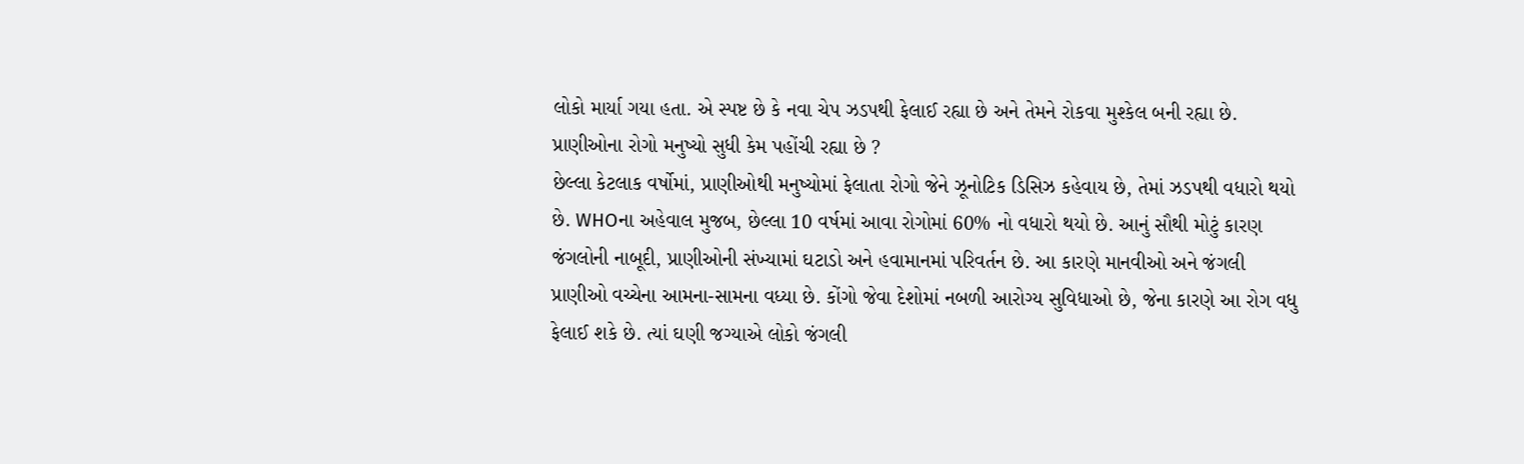લોકો માર્યા ગયા હતા. એ સ્પષ્ટ છે કે નવા ચેપ ઝડપથી ફેલાઈ રહ્યા છે અને તેમને રોકવા મુશ્કેલ બની રહ્યા છે.
પ્રાણીઓના રોગો મનુષ્યો સુધી કેમ પહોંચી રહ્યા છે ?
છેલ્લા કેટલાક વર્ષોમાં, પ્રાણીઓથી મનુષ્યોમાં ફેલાતા રોગો જેને ઝૂનોટિક ડિસિઝ કહેવાય છે, તેમાં ઝડપથી વધારો થયો છે. WHOના અહેવાલ મુજબ, છેલ્લા 10 વર્ષમાં આવા રોગોમાં 60% નો વધારો થયો છે. આનું સૌથી મોટું કારણ જંગલોની નાબૂદી, પ્રાણીઓની સંખ્યામાં ઘટાડો અને હવામાનમાં પરિવર્તન છે. આ કારણે માનવીઓ અને જંગલી પ્રાણીઓ વચ્ચેના આમના-સામના વધ્યા છે. કોંગો જેવા દેશોમાં નબળી આરોગ્ય સુવિધાઓ છે, જેના કારણે આ રોગ વધુ ફેલાઈ શકે છે. ત્યાં ઘણી જગ્યાએ લોકો જંગલી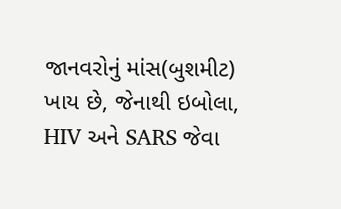જાનવરોનું માંસ(બુશમીટ) ખાય છે, જેનાથી ઇબોલા, HIV અને SARS જેવા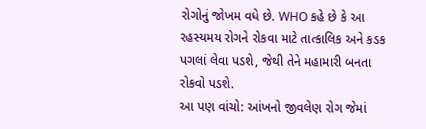રોગોનું જોખમ વધે છે. WHO કહે છે કે આ રહસ્યમય રોગને રોકવા માટે તાત્કાલિક અને કડક પગલાં લેવા પડશે, જેથી તેને મહામારી બનતા રોકવો પડશે.
આ પણ વાંચો: આંખનો જીવલેણ રોગ જેમાં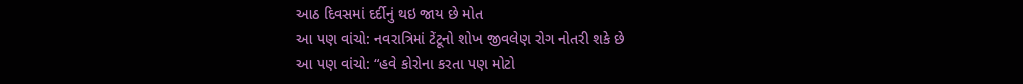આઠ દિવસમાં દર્દીનું થઇ જાય છે મોત
આ પણ વાંચો: નવરાત્રિમાં ટેંટૂનો શોખ જીવલેણ રોગ નોતરી શકે છે
આ પણ વાંચો: “હવે કોરોના કરતા પણ મોટો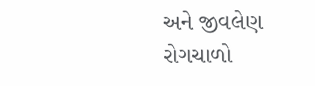અને જીવલેણ રોગચાળો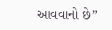આવવાનો છે”